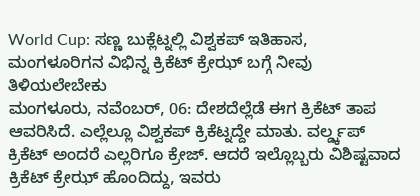World Cup: ಸಣ್ಣ ಬುಕ್ಲೆಟ್ನಲ್ಲಿ ವಿಶ್ವಕಪ್ ಇತಿಹಾಸ, ಮಂಗಳೂರಿಗನ ವಿಭಿನ್ನ ಕ್ರಿಕೆಟ್ ಕ್ರೇಝ್ ಬಗ್ಗೆ ನೀವು ತಿಳಿಯಲೇಬೇಕು
ಮಂಗಳೂರು, ನವೆಂಬರ್, 06: ದೇಶದೆಲ್ಲೆಡೆ ಈಗ ಕ್ರಿಕೆಟ್ ತಾಪ ಆವರಿಸಿದೆ. ಎಲ್ಲೆಲ್ಲೂ ವಿಶ್ವಕಪ್ ಕ್ರಿಕೆಟ್ನದ್ದೇ ಮಾತು. ವರ್ಲ್ಡ್ಕಪ್ ಕ್ರಿಕೆಟ್ ಅಂದರೆ ಎಲ್ಲರಿಗೂ ಕ್ರೇಜ್. ಆದರೆ ಇಲ್ಲೊಬ್ಬರು ವಿಶಿಷ್ಟವಾದ ಕ್ರಿಕೆಟ್ ಕ್ರೇಝ್ ಹೊಂದಿದ್ದು, ಇವರು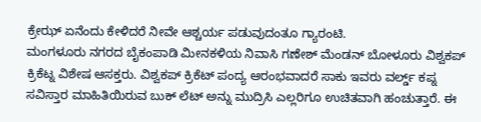ಕ್ರೇಝ್ ಏನೆಂದು ಕೇಳಿದರೆ ನೀವೇ ಆಶ್ಚರ್ಯ ಪಡುವುದಂತೂ ಗ್ಯಾರಂಟಿ.
ಮಂಗಳೂರು ನಗರದ ಬೈಕಂಪಾಡಿ ಮೀನಕಳಿಯ ನಿವಾಸಿ ಗಣೇಶ್ ಮೆಂಡನ್ ಬೋಳೂರು ವಿಶ್ವಕಪ್ ಕ್ರಿಕೆಟ್ನ ವಿಶೇಷ ಆಸಕ್ತರು. ವಿಶ್ವಕಪ್ ಕ್ರಿಕೆಟ್ ಪಂದ್ಯ ಆರಂಭವಾದರೆ ಸಾಕು ಇವರು ವರ್ಲ್ಡ್ ಕಪ್ನ ಸವಿಸ್ತಾರ ಮಾಹಿತಿಯಿರುವ ಬುಕ್ ಲೆಟ್ ಅನ್ನು ಮುದ್ರಿಸಿ ಎಲ್ಲರಿಗೂ ಉಚಿತವಾಗಿ ಹಂಚುತ್ತಾರೆ. ಈ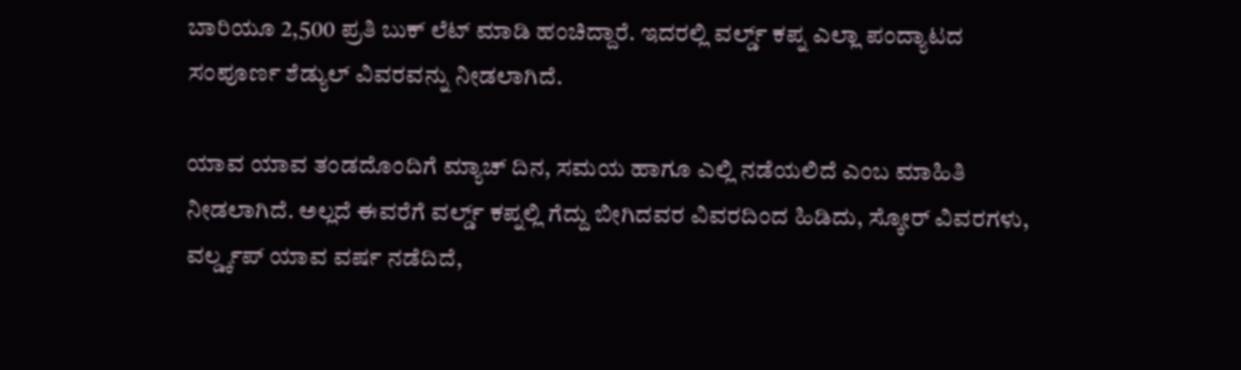ಬಾರಿಯೂ 2,500 ಪ್ರತಿ ಬುಕ್ ಲೆಟ್ ಮಾಡಿ ಹಂಚಿದ್ದಾರೆ. ಇದರಲ್ಲಿ ವರ್ಲ್ಡ್ ಕಪ್ನ ಎಲ್ಲಾ ಪಂದ್ಯಾಟದ ಸಂಪೂರ್ಣ ಶೆಡ್ಯುಲ್ ವಿವರವನ್ನು ನೀಡಲಾಗಿದೆ.

ಯಾವ ಯಾವ ತಂಡದೊಂದಿಗೆ ಮ್ಯಾಚ್ ದಿನ, ಸಮಯ ಹಾಗೂ ಎಲ್ಲಿ ನಡೆಯಲಿದೆ ಎಂಬ ಮಾಹಿತಿ ನೀಡಲಾಗಿದೆ. ಅಲ್ಲದೆ ಈವರೆಗೆ ವರ್ಲ್ಡ್ ಕಪ್ನಲ್ಲಿ ಗೆದ್ದು ಬೀಗಿದವರ ವಿವರದಿಂದ ಹಿಡಿದು, ಸ್ಕೋರ್ ವಿವರಗಳು, ವರ್ಲ್ಡ್ಕಪ್ ಯಾವ ವರ್ಷ ನಡೆದಿದೆ,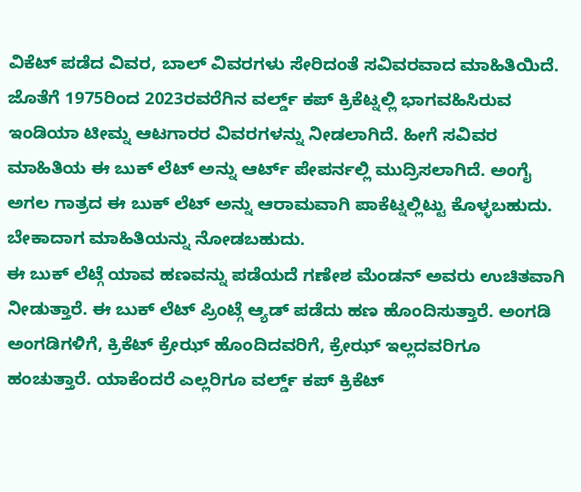ವಿಕೆಟ್ ಪಡೆದ ವಿವರ, ಬಾಲ್ ವಿವರಗಳು ಸೇರಿದಂತೆ ಸವಿವರವಾದ ಮಾಹಿತಿಯಿದೆ.
ಜೊತೆಗೆ 1975ರಿಂದ 2023ರವರೆಗಿನ ವರ್ಲ್ಡ್ ಕಪ್ ಕ್ರಿಕೆಟ್ನಲ್ಲಿ ಭಾಗವಹಿಸಿರುವ ಇಂಡಿಯಾ ಟೀಮ್ನ ಆಟಗಾರರ ವಿವರಗಳನ್ನು ನೀಡಲಾಗಿದೆ. ಹೀಗೆ ಸವಿವರ ಮಾಹಿತಿಯ ಈ ಬುಕ್ ಲೆಟ್ ಅನ್ನು ಆರ್ಟ್ ಪೇಪರ್ನಲ್ಲಿ ಮುದ್ರಿಸಲಾಗಿದೆ. ಅಂಗೈ ಅಗಲ ಗಾತ್ರದ ಈ ಬುಕ್ ಲೆಟ್ ಅನ್ನು ಆರಾಮವಾಗಿ ಪಾಕೆಟ್ನಲ್ಲಿಟ್ಟು ಕೊಳ್ಳಬಹುದು. ಬೇಕಾದಾಗ ಮಾಹಿತಿಯನ್ನು ನೋಡಬಹುದು.
ಈ ಬುಕ್ ಲೆಟ್ಗೆ ಯಾವ ಹಣವನ್ನು ಪಡೆಯದೆ ಗಣೇಶ ಮೆಂಡನ್ ಅವರು ಉಚಿತವಾಗಿ ನೀಡುತ್ತಾರೆ. ಈ ಬುಕ್ ಲೆಟ್ ಪ್ರಿಂಟ್ಗೆ ಆ್ಯಡ್ ಪಡೆದು ಹಣ ಹೊಂದಿಸುತ್ತಾರೆ. ಅಂಗಡಿ ಅಂಗಡಿಗಳಿಗೆ, ಕ್ರಿಕೆಟ್ ಕ್ರೇಝ್ ಹೊಂದಿದವರಿಗೆ, ಕ್ರೇಝ್ ಇಲ್ಲದವರಿಗೂ ಹಂಚುತ್ತಾರೆ. ಯಾಕೆಂದರೆ ಎಲ್ಲರಿಗೂ ವರ್ಲ್ಡ್ ಕಪ್ ಕ್ರಿಕೆಟ್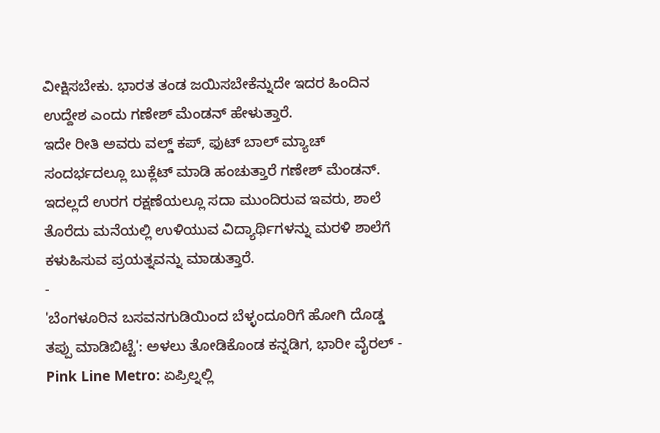ವೀಕ್ಷಿಸಬೇಕು. ಭಾರತ ತಂಡ ಜಯಿಸಬೇಕೆನ್ನುದೇ ಇದರ ಹಿಂದಿನ ಉದ್ದೇಶ ಎಂದು ಗಣೇಶ್ ಮೆಂಡನ್ ಹೇಳುತ್ತಾರೆ.
ಇದೇ ರೀತಿ ಅವರು ವಲ್ಡ್ ಕಪ್, ಫುಟ್ ಬಾಲ್ ಮ್ಯಾಚ್ ಸಂದರ್ಭದಲ್ಲೂ ಬುಕ್ಲೆಟ್ ಮಾಡಿ ಹಂಚುತ್ತಾರೆ ಗಣೇಶ್ ಮೆಂಡನ್. ಇದಲ್ಲದೆ ಉರಗ ರಕ್ಷಣೆಯಲ್ಲೂ ಸದಾ ಮುಂದಿರುವ ಇವರು, ಶಾಲೆ ತೊರೆದು ಮನೆಯಲ್ಲಿ ಉಳಿಯುವ ವಿದ್ಯಾರ್ಥಿಗಳನ್ನು ಮರಳಿ ಶಾಲೆಗೆ ಕಳುಹಿಸುವ ಪ್ರಯತ್ನವನ್ನು ಮಾಡುತ್ತಾರೆ.
-
'ಬೆಂಗಳೂರಿನ ಬಸವನಗುಡಿಯಿಂದ ಬೆಳ್ಳಂದೂರಿಗೆ ಹೋಗಿ ದೊಡ್ಡ ತಪ್ಪು ಮಾಡಿಬಿಟ್ಟೆ': ಅಳಲು ತೋಡಿಕೊಂಡ ಕನ್ನಡಿಗ, ಭಾರೀ ವೈರಲ್ -
Pink Line Metro: ಏಪ್ರಿಲ್ನಲ್ಲಿ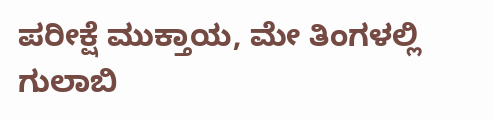ಪರೀಕ್ಷೆ ಮುಕ್ತಾಯ, ಮೇ ತಿಂಗಳಲ್ಲಿ ಗುಲಾಬಿ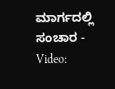ಮಾರ್ಗದಲ್ಲಿ ಸಂಚಾರ -
Video: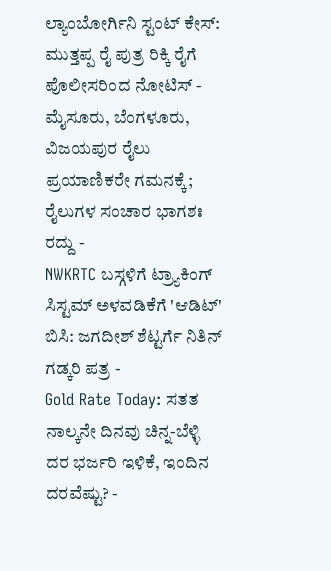ಲ್ಯಾಂಬೋರ್ಗಿನಿ ಸ್ಟಂಟ್ ಕೇಸ್: ಮುತ್ತಪ್ಪ ರೈ ಪುತ್ರ ರಿಕ್ಕಿ ರೈಗೆ ಪೊಲೀಸರಿಂದ ನೋಟಿಸ್ -
ಮೈಸೂರು, ಬೆಂಗಳೂರು, ವಿಜಯಪುರ ರೈಲು ಪ್ರಯಾಣಿಕರೇ ಗಮನಕ್ಕೆ; ರೈಲುಗಳ ಸಂಚಾರ ಭಾಗಶಃ ರದ್ದು -
NWKRTC ಬಸ್ಗಳಿಗೆ ಟ್ರ್ಯಾಕಿಂಗ್ ಸಿಸ್ಟಮ್ ಅಳವಡಿಕೆಗೆ 'ಆಡಿಟ್' ಬಿಸಿ: ಜಗದೀಶ್ ಶೆಟ್ಟರ್ಗೆ ನಿತಿನ್ ಗಡ್ಕರಿ ಪತ್ರ -
Gold Rate Today: ಸತತ ನಾಲ್ಕನೇ ದಿನವು ಚಿನ್ನ-ಬೆಳ್ಳಿ ದರ ಭರ್ಜರಿ ಇಳಿಕೆ, ಇಂದಿನ ದರವೆಷ್ಟು? -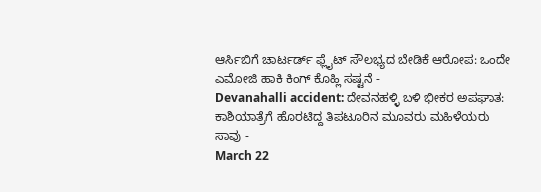ಆರ್ಸಿಬಿಗೆ ಚಾರ್ಟರ್ಡ್ ಫ್ಲೈಟ್ ಸೌಲಭ್ಯದ ಬೇಡಿಕೆ ಆರೋಪ: ಒಂದೇ ಎಮೋಜಿ ಹಾಕಿ ಕಿಂಗ್ ಕೊಹ್ಲಿ ಸಷ್ಟನೆ -
Devanahalli accident: ದೇವನಹಳ್ಳಿ ಬಳಿ ಭೀಕರ ಅಪಘಾತ: ಕಾಶಿಯಾತ್ರೆಗೆ ಹೊರಟಿದ್ದ ತಿಪಟೂರಿನ ಮೂವರು ಮಹಿಳೆಯರು ಸಾವು -
March 22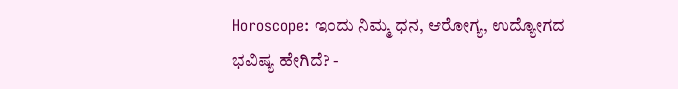Horoscope: ಇಂದು ನಿಮ್ಮ ಧನ, ಆರೋಗ್ಯ, ಉದ್ಯೋಗದ ಭವಿಷ್ಯ ಹೇಗಿದೆ? -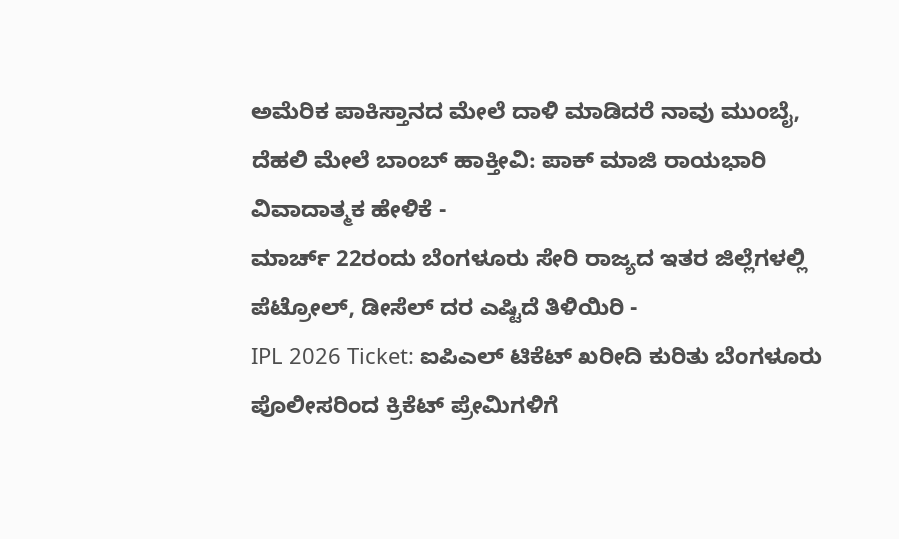ಅಮೆರಿಕ ಪಾಕಿಸ್ತಾನದ ಮೇಲೆ ದಾಳಿ ಮಾಡಿದರೆ ನಾವು ಮುಂಬೈ, ದೆಹಲಿ ಮೇಲೆ ಬಾಂಬ್ ಹಾಕ್ತೀವಿ: ಪಾಕ್ ಮಾಜಿ ರಾಯಭಾರಿ ವಿವಾದಾತ್ಮಕ ಹೇಳಿಕೆ -
ಮಾರ್ಚ್ 22ರಂದು ಬೆಂಗಳೂರು ಸೇರಿ ರಾಜ್ಯದ ಇತರ ಜಿಲ್ಲೆಗಳಲ್ಲಿ ಪೆಟ್ರೋಲ್, ಡೀಸೆಲ್ ದರ ಎಷ್ಟಿದೆ ತಿಳಿಯಿರಿ -
IPL 2026 Ticket: ಐಪಿಎಲ್ ಟಿಕೆಟ್ ಖರೀದಿ ಕುರಿತು ಬೆಂಗಳೂರು ಪೊಲೀಸರಿಂದ ಕ್ರಿಕೆಟ್ ಪ್ರೇಮಿಗಳಿಗೆ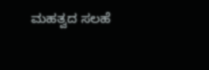ಮಹತ್ವದ ಸಲಹೆ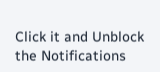Click it and Unblock the Notifications